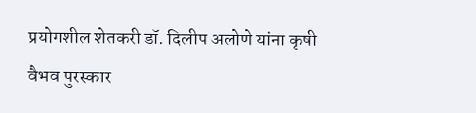प्रयोगशील शेतकरी डॉ. दिलीप अलोणे यांना कृषी वैभव पुरस्कार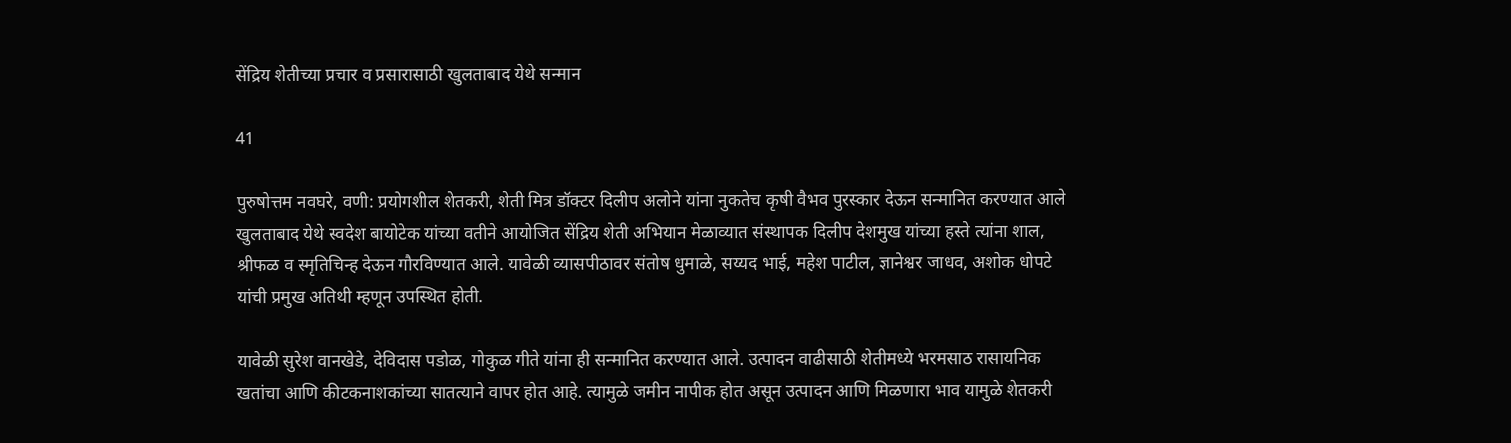सेंद्रिय शेतीच्या प्रचार व प्रसारासाठी खुलताबाद येथे सन्मान

41

पुरुषोत्तम नवघरे, वणी: प्रयोगशील शेतकरी, शेती मित्र डॉक्टर दिलीप अलोने यांना नुकतेच कृषी वैभव पुरस्कार देऊन सन्मानित करण्यात आले खुलताबाद येथे स्वदेश बायोटेक यांच्या वतीने आयोजित सेंद्रिय शेती अभियान मेळाव्यात संस्थापक दिलीप देशमुख यांच्या हस्ते त्यांना शाल, श्रीफळ व स्मृतिचिन्ह देऊन गौरविण्यात आले. यावेळी व्यासपीठावर संतोष धुमाळे, सय्यद भाई, महेश पाटील, ज्ञानेश्वर जाधव, अशोक धोपटे यांची प्रमुख अतिथी म्हणून उपस्थित होती.

यावेळी सुरेश वानखेडे, देविदास पडोळ, गोकुळ गीते यांना ही सन्मानित करण्यात आले. उत्पादन वाढीसाठी शेतीमध्ये भरमसाठ रासायनिक खतांचा आणि कीटकनाशकांच्या सातत्याने वापर होत आहे. त्यामुळे जमीन नापीक होत असून उत्पादन आणि मिळणारा भाव यामुळे शेतकरी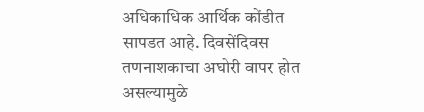अधिकाधिक आर्थिक कोंडीत सापडत आहे. दिवसेंदिवस तणनाशकाचा अघोरी वापर होत असल्यामुळे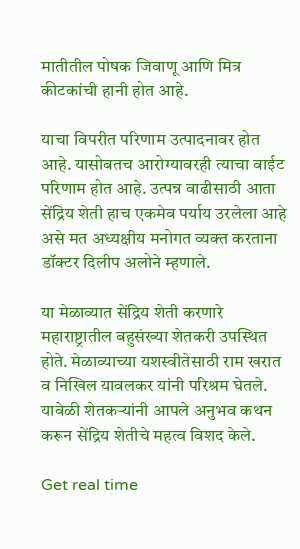मातीतील पोषक जिवाणू आणि मित्र कीटकांची हानी होत आहे.

याचा विपरीत परिणाम उत्पादनावर होत आहे. यासोबतच आरोग्यावरही त्याचा वाईट परिणाम होत आहे. उत्पन्न वाढीसाठी आता सेंद्रिय शेती हाच एकमेव पर्याय उरलेला आहे असे मत अध्यक्षीय मनोगत व्यक्त करताना डॉक्टर दिलीप अलोने म्हणाले.

या मेळाव्यात सेंद्रिय शेती करणारे महाराष्ट्रातील बहुसंख्या शेतकरी उपस्थित होते. मेळाव्याच्या यशस्वीतेसाठी राम खरात व निखिल यावलकर यांनी परिश्रम घेतले. यावेळी शेतकऱ्यांनी आपले अनुभव कथन करून सेंद्रिय शेतीचे महत्व विशद केले.

Get real time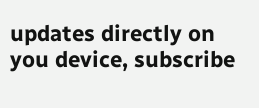updates directly on you device, subscribe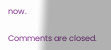now.

Comments are closed.